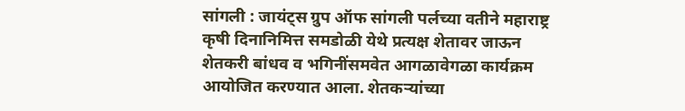सांगली : जायंट्स ग्रुप ऑफ सांगली पर्लच्या वतीने महाराष्ट्र कृषी दिनानिमित्त समडोळी येथे प्रत्यक्ष शेतावर जाऊन शेतकरी बांधव व भगिनींसमवेत आगळावेगळा कार्यक्रम आयोजित करण्यात आला. शेतकऱ्यांच्या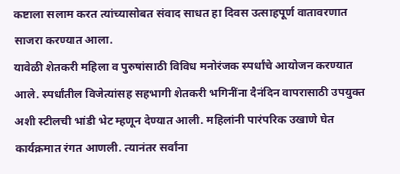कष्टाला सलाम करत त्यांच्यासोबत संवाद साधत हा दिवस उत्साहपूर्ण वातावरणात साजरा करण्यात आला.
यावेळी शेतकरी महिला व पुरुषांसाठी विविध मनोरंजक स्पर्धांचे आयोजन करण्यात आले. स्पर्धांतील विजेत्यांसह सहभागी शेतकरी भगिनींना दैनंदिन वापरासाठी उपयुक्त अशी स्टीलची भांडी भेट म्हणून देण्यात आली. महिलांनी पारंपरिक उखाणे घेत कार्यक्रमात रंगत आणली. त्यानंतर सर्वांना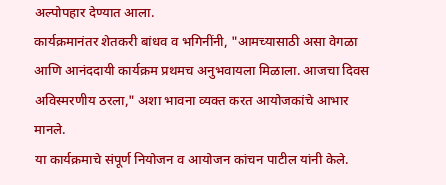अल्पोपहार देण्यात आला.
कार्यक्रमानंतर शेतकरी बांधव व भगिनींनी, "आमच्यासाठी असा वेगळा आणि आनंददायी कार्यक्रम प्रथमच अनुभवायला मिळाला. आजचा दिवस अविस्मरणीय ठरला," अशा भावना व्यक्त करत आयोजकांचे आभार मानले.
या कार्यक्रमाचे संपूर्ण नियोजन व आयोजन कांचन पाटील यांनी केले.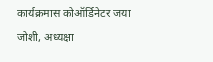कार्यक्रमास कोऑर्डिनेटर जया जोशी, अध्यक्षा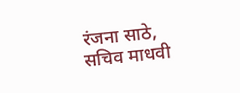रंजना साठे, सचिव माधवी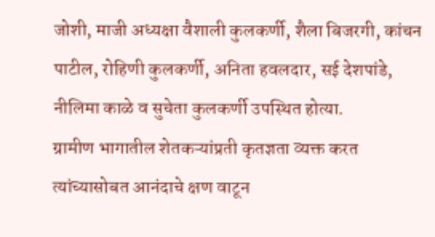जोशी, माजी अध्यक्षा वैशाली कुलकर्णी, शैला बिजरगी, कांचन पाटील, रोहिणी कुलकर्णी, अनिता हवलदार, सई देशपांडे, नीलिमा काळे व सुचेता कुलकर्णी उपस्थित होत्या.
ग्रामीण भागातील शेतकऱ्यांप्रती कृतज्ञता व्यक्त करत त्यांच्यासोबत आनंदाचे क्षण वाटून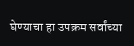घेण्याचा हा उपक्रम सर्वांच्या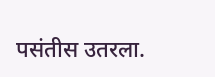पसंतीस उतरला.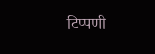टिप्पणी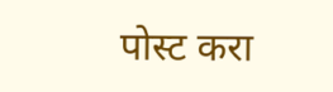पोस्ट करा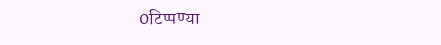0टिप्पण्या